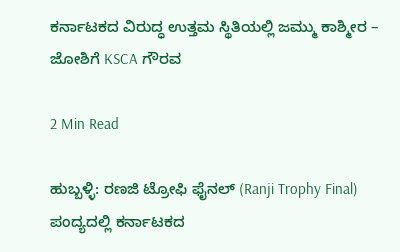ಕರ್ನಾಟಕದ ವಿರುದ್ಧ ಉತ್ತಮ ಸ್ಥಿತಿಯಲ್ಲಿ ಜಮ್ಮು ಕಾಶ್ಮೀರ – ಜೋಶಿಗೆ KSCA ಗೌರವ

2 Min Read

ಹುಬ್ಬಳ್ಳಿ: ರಣಜಿ ಟ್ರೋಫಿ ಫೈನಲ್ (Ranji Trophy Final) ಪಂದ್ಯದಲ್ಲಿ ಕರ್ನಾಟಕದ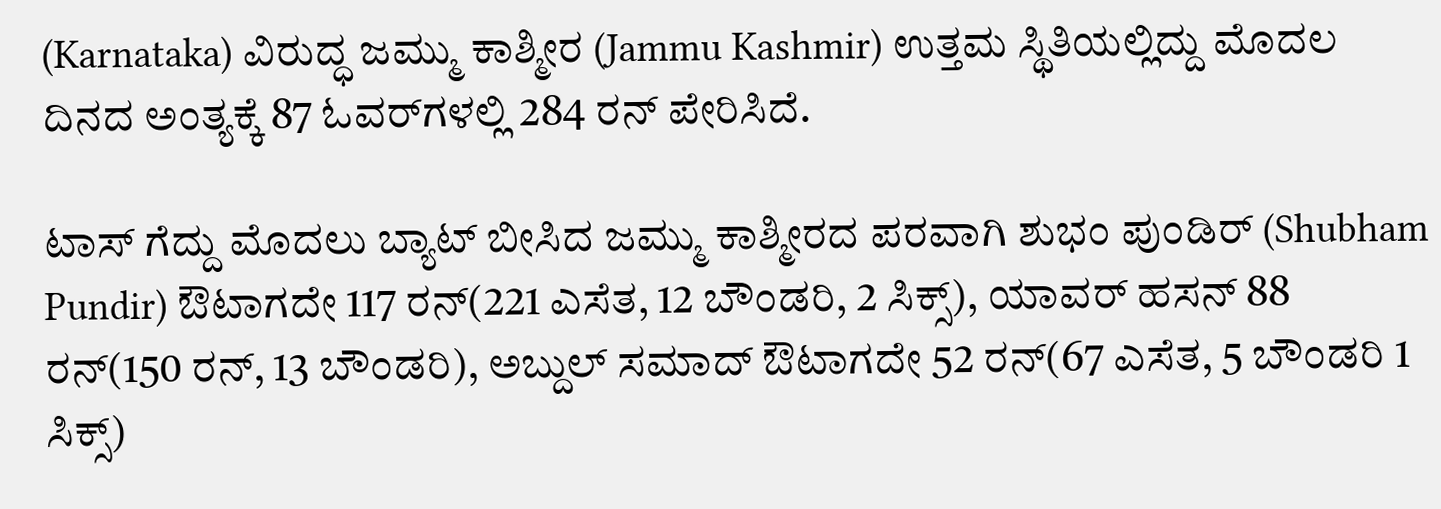(Karnataka) ವಿರುದ್ಧ ಜಮ್ಮು ಕಾಶ್ಮೀರ (Jammu Kashmir) ಉತ್ತಮ ಸ್ಥಿತಿಯಲ್ಲಿದ್ದು ಮೊದಲ ದಿನದ ಅಂತ್ಯಕ್ಕೆ 87 ಓವರ್‌ಗಳಲ್ಲಿ 284 ರನ್‌ ಪೇರಿಸಿದೆ.

ಟಾಸ್‌ ಗೆದ್ದು ಮೊದಲು ಬ್ಯಾಟ್‌ ಬೀಸಿದ ಜಮ್ಮು ಕಾಶ್ಮೀರದ ಪರವಾಗಿ ಶುಭಂ ಪುಂಡಿರ್ (Shubham Pundir) ಔಟಾಗದೇ 117 ರನ್‌(221 ಎಸೆತ, 12 ಬೌಂಡರಿ, 2 ಸಿಕ್ಸ್‌), ಯಾವರ್ ಹಸನ್ 88 ರನ್‌(150 ರನ್‌, 13 ಬೌಂಡರಿ), ಅಬ್ದುಲ್‌ ಸಮಾದ್‌ ಔಟಾಗದೇ 52 ರನ್‌(67 ಎಸೆತ, 5 ಬೌಂಡರಿ 1 ಸಿಕ್ಸ್‌)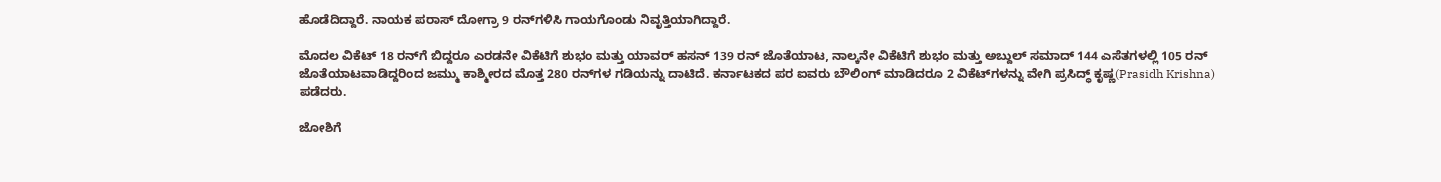ಹೊಡೆದಿದ್ದಾರೆ. ನಾಯಕ ಪರಾಸ್‌ ದೋಗ್ರಾ 9 ರನ್‌ಗಳಿಸಿ ಗಾಯಗೊಂಡು ನಿವೃತ್ತಿಯಾಗಿದ್ದಾರೆ.

ಮೊದಲ ವಿಕೆಟ್‌ 18 ರನ್‌ಗೆ ಬಿದ್ದರೂ ಎರಡನೇ ವಿಕೆಟಿಗೆ ಶುಭಂ ಮತ್ತು ಯಾವರ್‌ ಹಸನ್‌ 139 ರನ್‌ ಜೊತೆಯಾಟ, ನಾಲ್ಕನೇ ವಿಕೆಟಿಗೆ ಶುಭಂ ಮತ್ತು ಅಬ್ದುಲ್‌ ಸಮಾದ್‌ 144 ಎಸೆತಗಳಲ್ಲಿ 105 ರನ್‌ ಜೊತೆಯಾಟವಾಡಿದ್ದರಿಂದ ಜಮ್ಮು ಕಾಶ್ಮೀರದ ಮೊತ್ತ 280 ರನ್‌ಗಳ ಗಡಿಯನ್ನು ದಾಟಿದೆ. ಕರ್ನಾಟಕದ ಪರ ಐವರು ಬೌಲಿಂಗ್‌ ಮಾಡಿದರೂ 2 ವಿಕೆಟ್‌ಗಳನ್ನು ವೇಗಿ ಪ್ರಸಿದ್ಧ್‌ ಕೃಷ್ಣ(Prasidh Krishna) ಪಡೆದರು.

ಜೋಶಿಗೆ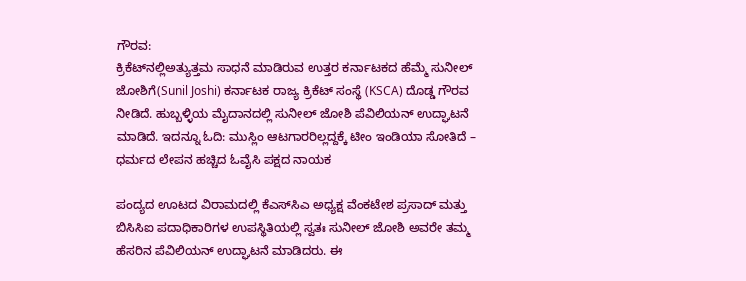ಗೌರವ:
ಕ್ರಿಕೆಟ್‌ನಲ್ಲಿಅತ್ಯುತ್ತಮ ಸಾಧನೆ ಮಾಡಿರುವ ಉತ್ತರ ಕರ್ನಾಟಕದ ಹೆಮ್ಮೆ ಸುನೀಲ್ ಜೋಶಿಗೆ(Sunil Joshi) ಕರ್ನಾಟಕ ರಾಜ್ಯ ಕ್ರಿಕೆಟ್‌ ಸಂಸ್ಥೆ (KSCA) ದೊಡ್ಡ ಗೌರವ ನೀಡಿದೆ. ಹುಬ್ಬಳ್ಳಿಯ ಮೈದಾನದಲ್ಲಿ ಸುನೀಲ್ ಜೋಶಿ ಪೆವಿಲಿಯನ್ ಉದ್ಘಾಟನೆ ಮಾಡಿದೆ. ಇದನ್ನೂ ಓದಿ: ಮುಸ್ಲಿಂ ಆಟಗಾರರಿಲ್ಲದ್ದಕ್ಕೆ ಟೀಂ ಇಂಡಿಯಾ ಸೋತಿದೆ – ಧರ್ಮದ ಲೇಪನ ಹಚ್ಚಿದ ಓವೈಸಿ ಪಕ್ಷದ ನಾಯಕ

ಪಂದ್ಯದ ಊಟದ ವಿರಾಮದಲ್ಲಿ ಕೆಎಸ್‌ಸಿಎ ಅಧ್ಯಕ್ಷ ವೆಂಕಟೇಶ ಪ್ರಸಾದ್ ಮತ್ತು ಬಿಸಿಸಿಐ ಪದಾಧಿಕಾರಿಗಳ ಉಪಸ್ಥಿತಿಯಲ್ಲಿ ಸ್ವತಃ ಸುನೀಲ್ ಜೋಶಿ ಅವರೇ ತಮ್ಮ ಹೆಸರಿನ ಪೆವಿಲಿಯನ್ ಉದ್ಘಾಟನೆ ಮಾಡಿದರು. ಈ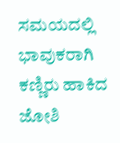ಸಮಯದಲ್ಲಿ ಭಾವುಕರಾಗಿ ಕಣ್ಣಿರು ಹಾಕಿದ ಜೋಶಿ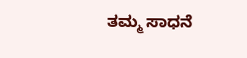ತಮ್ಮ ಸಾಧನೆ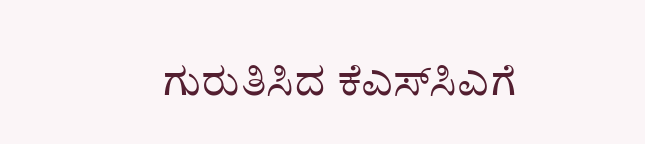ಗುರುತಿಸಿದ ಕೆಎಸ್‌ಸಿಎಗೆ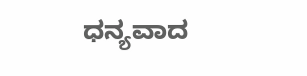ಧನ್ಯವಾದ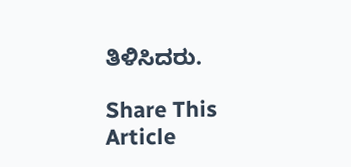ತಿಳಿಸಿದರು.

Share This Article